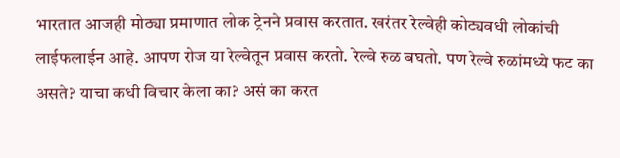भारतात आजही मोठ्या प्रमाणात लोक ट्रेनने प्रवास करतात. खरंतर रेल्वेही कोट्यवधी लोकांची लाईफलाईन आहे. आपण रोज या रेल्वेतून प्रवास करतो. रेल्वे रुळ बघतो. पण रेल्वे रुळांमध्ये फट का असते? याचा कधी विचार केला का? असं का करत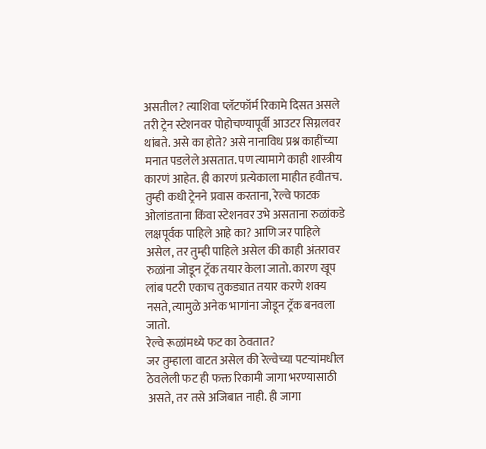असतील? त्याशिवा प्लॅटफॉर्म रिकामे दिसत असले तरी ट्रेन स्टेशनवर पोहोचण्यापूर्वी आउटर सिग्नलवर थांबते. असे का होते? असे नानाविध प्रश्न काहींच्या मनात पडलेले असतात. पण त्यामागे काही शास्त्रीय कारणं आहेत. ही कारणं प्रत्येकाला माहीत हवीतच.
तुम्ही कधी ट्रेनने प्रवास करताना, रेल्वे फाटक ओलांडताना किंवा स्टेशनवर उभे असताना रुळांकडे लक्षपूर्वक पाहिले आहे का? आणि जर पाहिले असेल, तर तुम्ही पाहिले असेल की काही अंतरावर रुळांना जोडून ट्रॅक तयार केला जातो. कारण खूप लांब पटरी एकाच तुकड्यात तयार करणे शक्य नसते, त्यामुळे अनेक भागांना जोडून ट्रॅक बनवला जातो.
रेल्वे रूळांमध्ये फट का ठेवतात?
जर तुम्हाला वाटत असेल की रेल्वेच्या पटऱ्यांमधील ठेवलेली फट ही फक्त रिकामी जागा भरण्यासाठी असते, तर तसे अजिबात नाही. ही जागा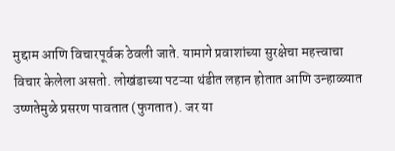मुद्दाम आणि विचारपूर्वक ठेवली जाते. यामागे प्रवाशांच्या सुरक्षेचा महत्त्वाचा विचार केलेला असतो. लोखंडाच्या पटऱ्या थंडीत लहान होतात आणि उन्हाळ्यात उष्णतेमुळे प्रसरण पावतात (फुगतात). जर या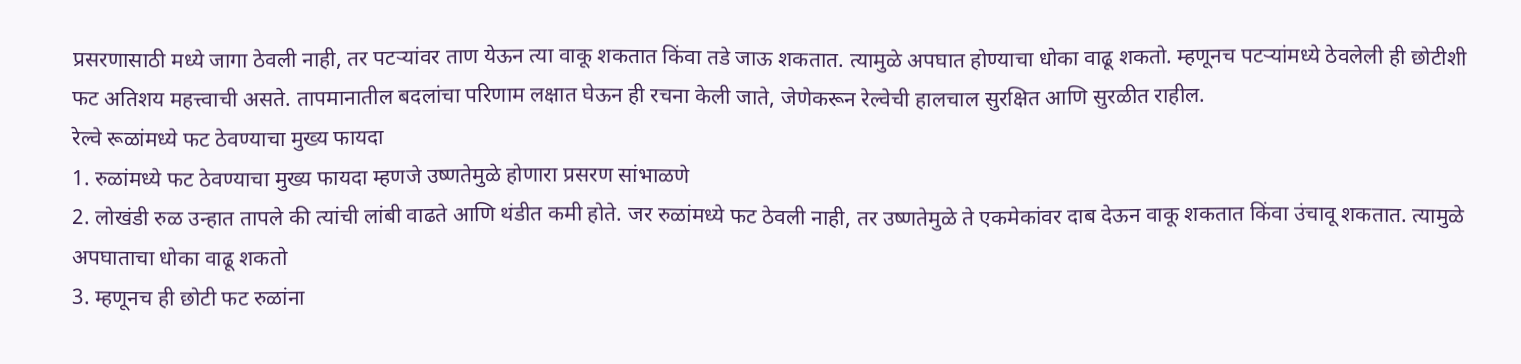प्रसरणासाठी मध्ये जागा ठेवली नाही, तर पटऱ्यांवर ताण येऊन त्या वाकू शकतात किंवा तडे जाऊ शकतात. त्यामुळे अपघात होण्याचा धोका वाढू शकतो. म्हणूनच पटऱ्यांमध्ये ठेवलेली ही छोटीशी फट अतिशय महत्त्वाची असते. तापमानातील बदलांचा परिणाम लक्षात घेऊन ही रचना केली जाते, जेणेकरून रेल्वेची हालचाल सुरक्षित आणि सुरळीत राहील.
रेल्वे रूळांमध्ये फट ठेवण्याचा मुख्य फायदा
1. रुळांमध्ये फट ठेवण्याचा मुख्य फायदा म्हणजे उष्णतेमुळे होणारा प्रसरण सांभाळणे
2. लोखंडी रुळ उन्हात तापले की त्यांची लांबी वाढते आणि थंडीत कमी होते. जर रुळांमध्ये फट ठेवली नाही, तर उष्णतेमुळे ते एकमेकांवर दाब देऊन वाकू शकतात किंवा उंचावू शकतात. त्यामुळे अपघाताचा धोका वाढू शकतो
3. म्हणूनच ही छोटी फट रुळांना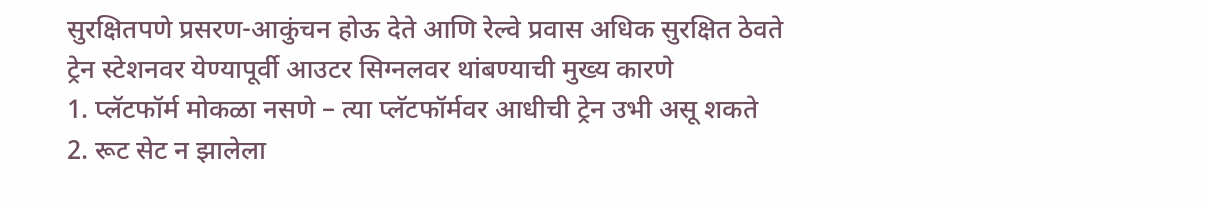सुरक्षितपणे प्रसरण-आकुंचन होऊ देते आणि रेल्वे प्रवास अधिक सुरक्षित ठेवते
ट्रेन स्टेशनवर येण्यापूर्वी आउटर सिग्नलवर थांबण्याची मुख्य कारणे
1. प्लॅटफॉर्म मोकळा नसणे – त्या प्लॅटफॉर्मवर आधीची ट्रेन उभी असू शकते
2. रूट सेट न झालेला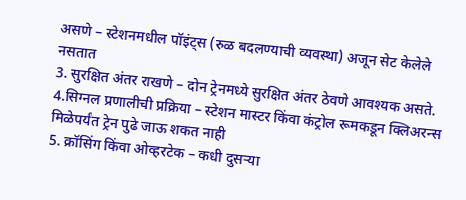असणे – स्टेशनमधील पॉइंट्स (रुळ बदलण्याची व्यवस्था) अजून सेट केलेले नसतात
3. सुरक्षित अंतर राखणे – दोन ट्रेनमध्ये सुरक्षित अंतर ठेवणे आवश्यक असते.
4.सिग्नल प्रणालीची प्रक्रिया – स्टेशन मास्टर किंवा कंट्रोल रूमकडून क्लिअरन्स मिळेपर्यंत ट्रेन पुढे जाऊ शकत नाही
5. क्रॉसिंग किंवा ओव्हरटेक – कधी दुसऱ्या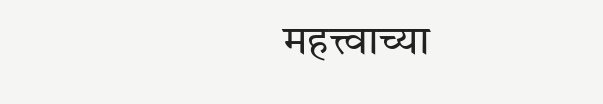महत्त्वाच्या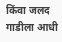किंवा जलद गाडीला आधी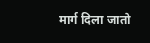मार्ग दिला जातो